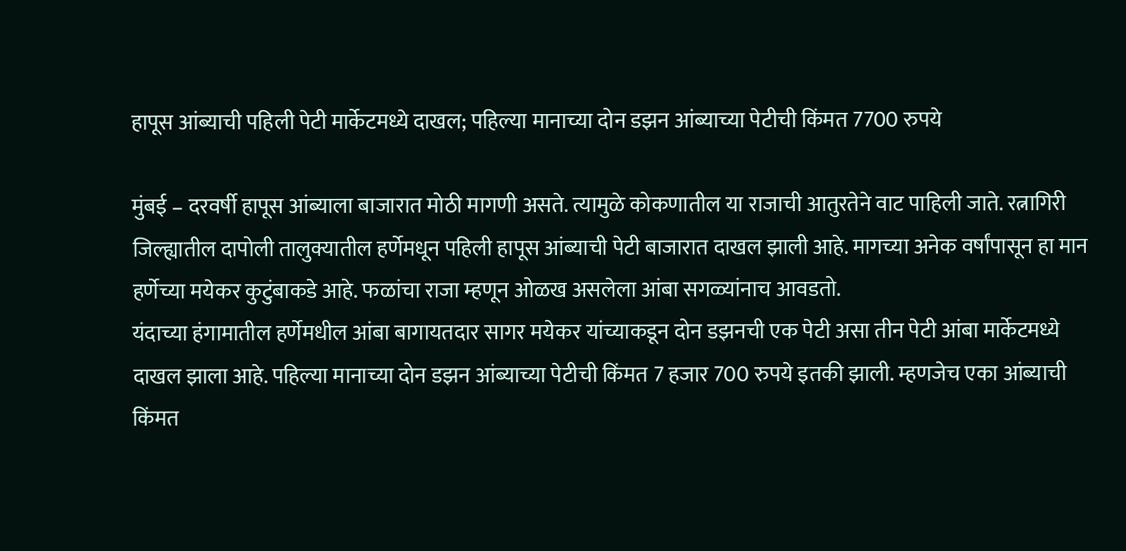हापूस आंब्याची पहिली पेटी मार्केटमध्ये दाखल; पहिल्या मानाच्या दोन डझन आंब्याच्या पेटीची किंमत 7700 रुपये

मुंबई – दरवर्षी हापूस आंब्याला बाजारात मोठी मागणी असते. त्यामुळे कोकणातील या राजाची आतुरतेने वाट पाहिली जाते. रत्नागिरी जिल्ह्यातील दापोली तालुक्यातील हर्णेमधून पहिली हापूस आंब्याची पेटी बाजारात दाखल झाली आहे. मागच्या अनेक वर्षांपासून हा मान हर्णेच्या मयेकर कुटुंबाकडे आहे. फळांचा राजा म्हणून ओळख असलेला आंबा सगळ्यांनाच आवडतो.
यंदाच्या हंगामातील हर्णेमधील आंबा बागायतदार सागर मयेकर यांच्याकडून दोन डझनची एक पेटी असा तीन पेटी आंबा मार्केटमध्ये दाखल झाला आहे. पहिल्या मानाच्या दोन डझन आंब्याच्या पेटीची किंमत 7 हजार 700 रुपये इतकी झाली. म्हणजेच एका आंब्याची किंमत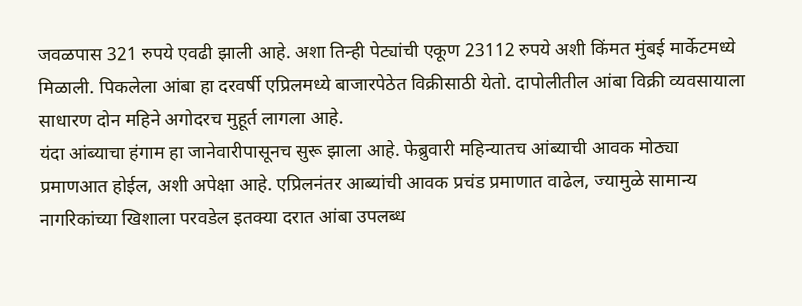जवळपास 321 रुपये एवढी झाली आहे. अशा तिन्ही पेट्यांची एकूण 23112 रुपये अशी किंमत मुंबई मार्केटमध्ये मिळाली. पिकलेला आंबा हा दरवर्षी एप्रिलमध्ये बाजारपेठेत विक्रीसाठी येतो. दापोलीतील आंबा विक्री व्यवसायाला साधारण दोन महिने अगोदरच मुहूर्त लागला आहे.
यंदा आंब्याचा हंगाम हा जानेवारीपासूनच सुरू झाला आहे. फेब्रुवारी महिन्यातच आंब्याची आवक मोठ्या प्रमाणआत होईल, अशी अपेक्षा आहे. एप्रिलनंतर आब्यांची आवक प्रचंड प्रमाणात वाढेल, ज्यामुळे सामान्य नागरिकांच्या खिशाला परवडेल इतक्या दरात आंबा उपलब्ध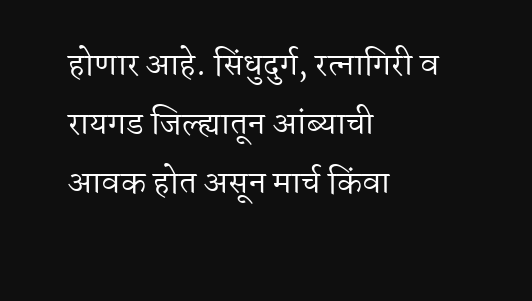होणार आहे. सिंधुदुर्ग, रत्नागिरी व रायगड जिल्ह्यातून आंब्याची आवक होत असून मार्च किंवा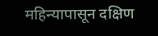महिन्यापासून दक्षिण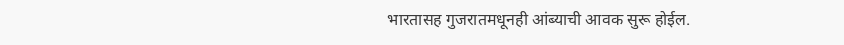भारतासह गुजरातमधूनही आंब्याची आवक सुरू होईल.